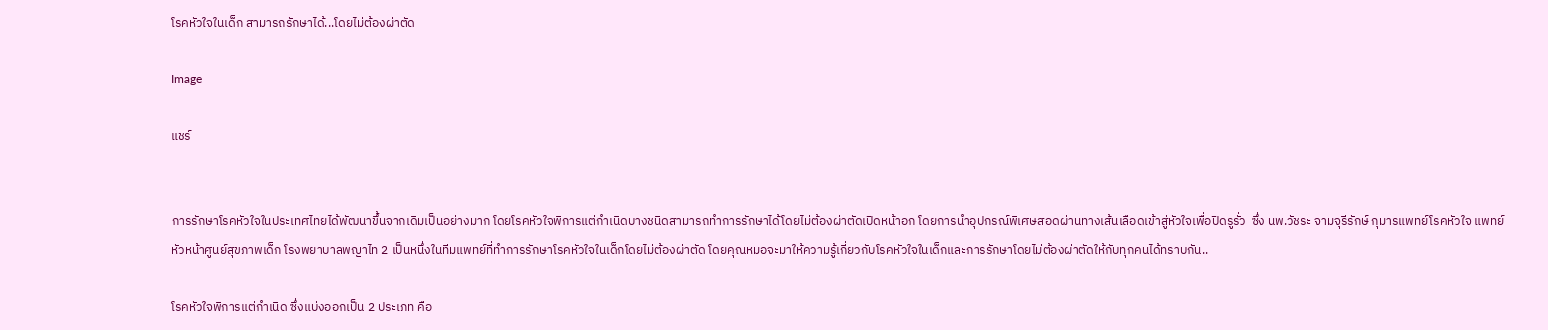โรคหัวใจในเด็ก สามารถรักษาได้...โดยไม่ต้องผ่าตัด

Image

แชร์


การรักษาโรคหัวใจในประเทศไทยได้พัฒนาขึ้นจากเดิมเป็นอย่างมาก โดยโรคหัวใจพิการแต่กำเนิดบางชนิดสามารถทำการรักษาได้โดยไม่ต้องผ่าตัดเปิดหน้าอก โดยการนำอุปกรณ์พิเศษสอดผ่านทางเส้นเลือดเข้าสู่หัวใจเพื่อปิดรูรั่ว  ซึ่ง นพ.วัชระ จามจุรีรักษ์ กุมารแพทย์โรคหัวใจ แพทย์หัวหน้าศูนย์สุขภาพเด็ก โรงพยาบาลพญาไท 2 เป็นหนึ่งในทีมแพทย์ที่ทำการรักษาโรคหัวใจในเด็กโดยไม่ต้องผ่าตัด โดยคุณหมอจะมาให้ความรู้เกี่ยวกับโรคหัวใจในเด็กและการรักษาโดยไม่ต้องผ่าตัดให้กับทุกคนได้ทราบกัน..

โรคหัวใจพิการแต่กำเนิด ซึ่งแบ่งออกเป็น 2 ประเภท คือ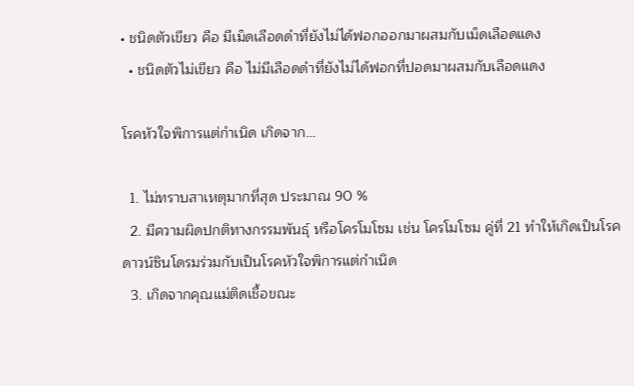• ชนิดตัวเขียว คือ มีเม็ดเลือดดำที่ยังไม่ได้ฟอกออกมาผสมกับเม็ดเลือดแดง
  • ชนิดตัวไม่เขียว คือ ไม่มีเลือดดำที่ยังไม่ได้ฟอกที่ปอดมาผสมกับเลือดแดง

โรคหัวใจพิการแต่กำเนิด เกิดจาก…

  1. ไม่ทราบสาเหตุมากที่สุด ประมาณ 90 %
  2. มีความผิดปกติทางกรรมพันธุ์ หรือโครโมโซม เช่น โครโมโซม คู่ที่ 21 ทำให้เกิดเป็นโรค ดาวน์ซินโดรมร่วมกับเป็นโรคหัวใจพิการแต่กำเนิด
  3. เกิดจากคุณแม่ติดเชื้อขณะ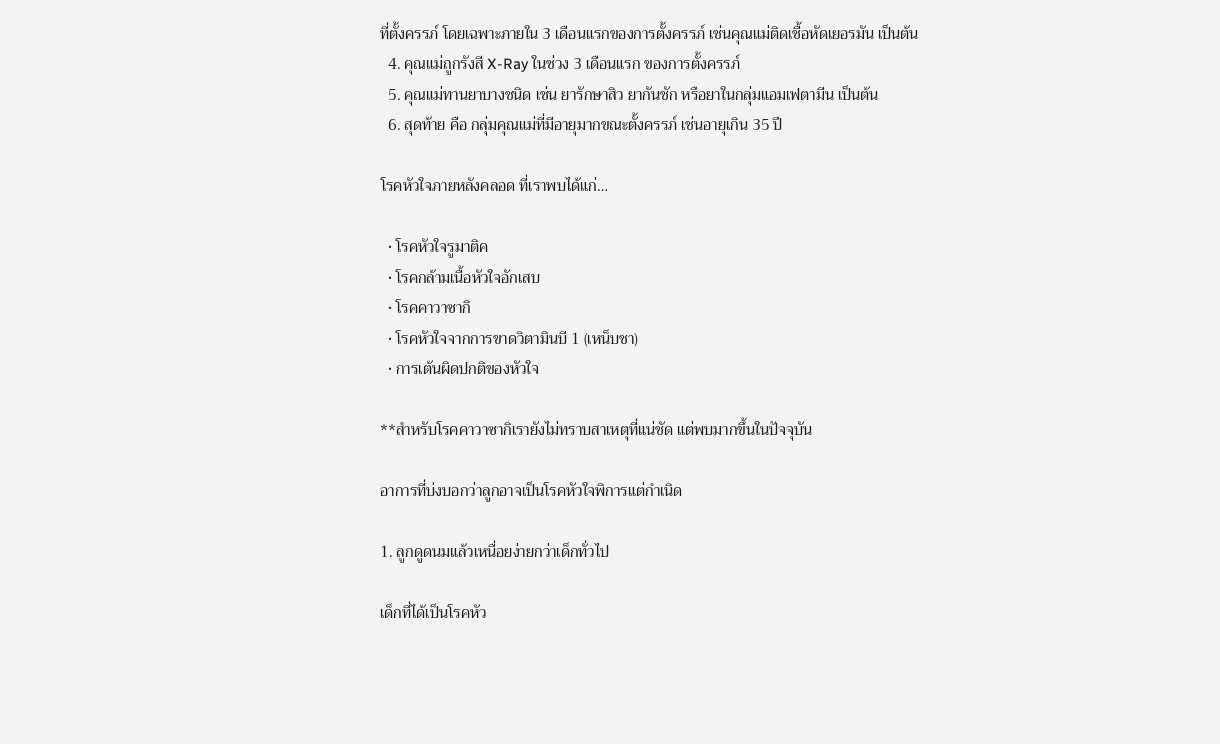ที่ตั้งครรภ์ โดยเฉพาะภายใน 3 เดือนแรกของการตั้งครรภ์ เช่นคุณแม่ติดเชื้อหัดเยอรมัน เป็นต้น
  4. คุณแม่ถูกรังสี X-Ray ในช่วง 3 เดือนแรก ของการตั้งครรภ์
  5. คุณแม่ทานยาบางชนิด เช่น ยารักษาสิว ยากันชัก หรือยาในกลุ่มแอมเฟตามีน เป็นต้น
  6. สุดท้าย คือ กลุ่มคุณแม่ที่มีอายุมากขณะตั้งครรภ์ เช่นอายุเกิน 35 ปี

โรคหัวใจภายหลังคลอด ที่เราพบได้แก่…

  • โรคหัวใจรูมาติค
  • โรคกล้ามเนื้อหัวใจอักเสบ
  • โรคคาวาซากิ
  • โรคหัวใจจากการขาดวิตามินบี 1 (เหน็บชา)
  • การเต้นผิดปกติของหัวใจ

**สำหรับโรคคาวาซากิเรายังไม่ทราบสาเหตุที่แน่ชัด แต่พบมากขึ้นในปัจจุบัน

อาการที่บ่งบอกว่าลูกอาจเป็นโรคหัวใจพิการแต่กำเนิด

1. ลูกดูดนมแล้วเหนื่อยง่ายกว่าเด็กทั่วไป

เด็กที่ได้เป็นโรคหัว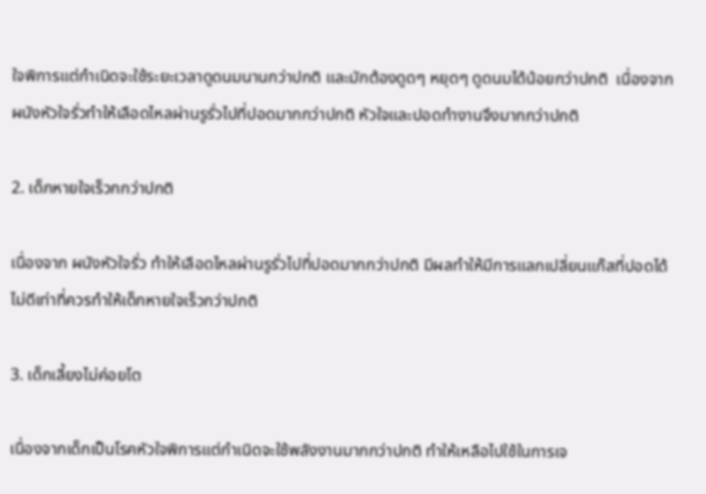ใจพิการแต่กำเนิดจะใช้ระยะเวลาดูดนมนานกว่าปกติ และมักต้องดูดๆ หยุดๆ ดูดนมได้น้อยกว่าปกติ  เนื่องจากผนังหัวใจรั่วทำให้เลือดไหลผ่านรูรั่วไปที่ปอดมากกว่าปกติ หัวใจและปอดทำงานจึงมากกว่าปกติ

2. เด็กหายใจเร็วกกว่าปกติ

เนื่องจาก ผนังหัวใจรั่ว ทำให้เลือดไหลผ่านรูรั่วไปที่ปอดมากกว่าปกติ มีผลทำให้มีการแลกเปลี่ยนแก๊สที่ปอดได้ไม่ดีเท่าที่ควรทำให้เด็กหายใจเร็วกว่าปกติ

3. เด็กเลี้ยงไม่ค่อยโต

เนื่องจากเด็กเป็นโรคหัวใจพิการแต่กำเนิดจะใช้พลังงานมากกว่าปกติ ทำให้เหลือไปใช้ในการเจ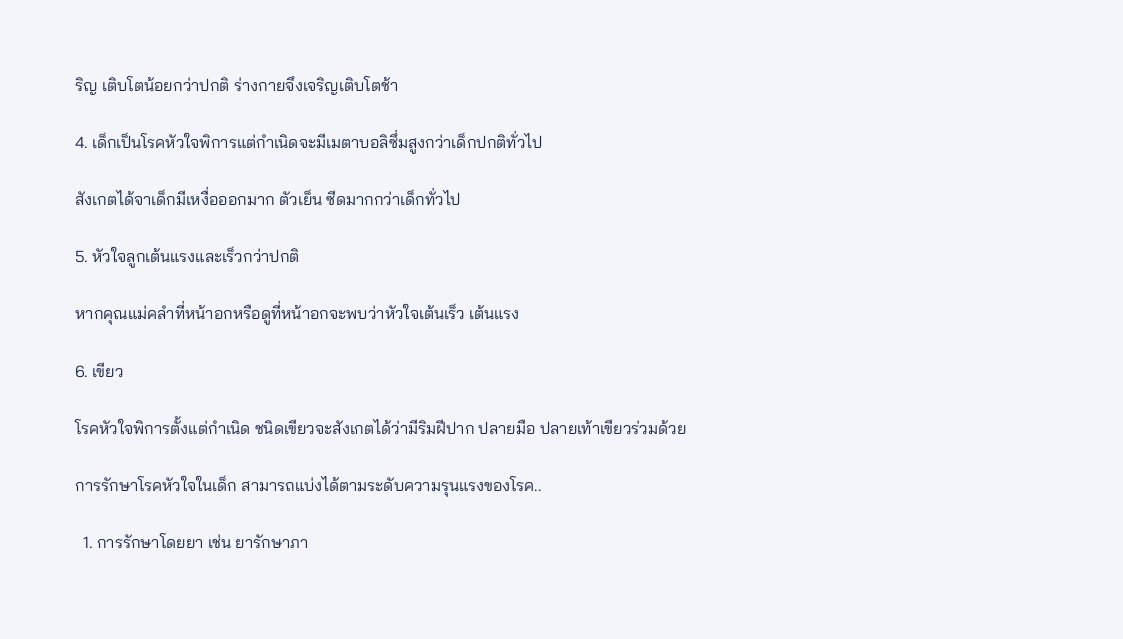ริญ เติบโตน้อยกว่าปกติ ร่างกายจึงเจริญเติบโตช้า

4. เด็กเป็นโรคหัวใจพิการแต่กำเนิดจะมีเมตาบอลิซึ่มสูงกว่าเด็กปกติทั่วไป

สังเกตได้จาเด็กมีเหงื่อออกมาก ตัวเย็น ซีดมากกว่าเด็กทั่วไป

5. หัวใจลูกเต้นแรงและเร็วกว่าปกติ

หากคุณแม่คลำที่หน้าอกหรือดูที่หน้าอกจะพบว่าหัวใจเต้นเร็ว เต้นแรง

6. เขียว

โรคหัวใจพิการตั้งแต่กำเนิด ชนิดเขียวจะสังเกตได้ว่ามีริมฝีปาก ปลายมือ ปลายเท้าเขียวร่วมด้วย

การรักษาโรคหัวใจในเด็ก สามารถแบ่งได้ตามระดับความรุนแรงของโรค..

  1. การรักษาโดยยา เช่น ยารักษาภา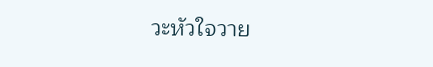วะหัวใจวาย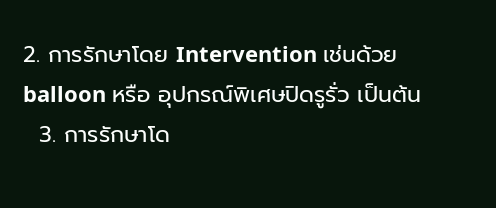2. การรักษาโดย Intervention เช่นด้วย balloon หรือ อุปกรณ์พิเศษปิดรูรั่ว เป็นต้น
  3. การรักษาโด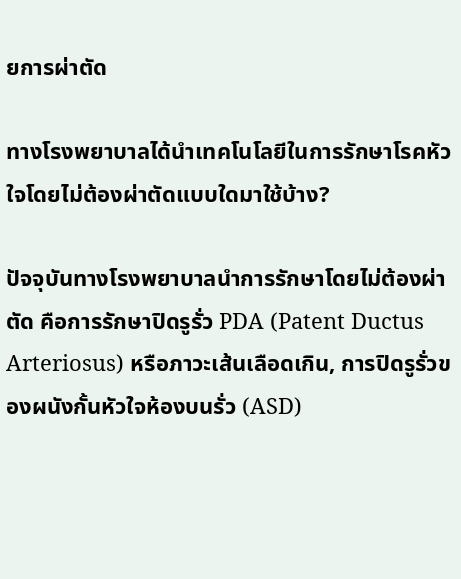ยการผ่าตัด

ทางโรงพยาบาลได้นำเทคโนโลยีในการรักษาโรคหัวใจโดยไม่ต้องผ่าตัดแบบใดมาใช้บ้าง?

ปัจจุบันทางโรงพยาบาลนำการรักษาโดยไม่ต้องผ่าตัด คือการรักษาปิดรูรั่ว PDA (Patent Ductus Arteriosus) หรือภาวะเส้นเลือดเกิน, การปิดรูรั่วของผนังกั้นหัวใจห้องบนรั่ว (ASD)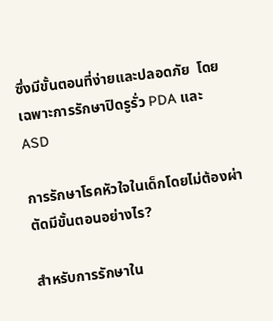ซึ่งมีขั้นตอนที่ง่ายและปลอดภัย  โดยเฉพาะการรักษาปิดรูรั่ว PDA และ ASD

การรักษาโรคหัวใจในเด็กโดยไม่ต้องผ่าตัดมีขั้นตอนอย่างไร?

สำหรับการรักษาใน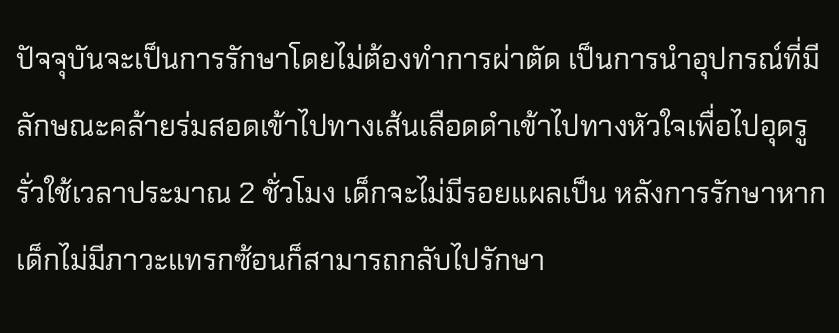ปัจจุบันจะเป็นการรักษาโดยไม่ต้องทำการผ่าตัด เป็นการนำอุปกรณ์ที่มีลักษณะคล้ายร่มสอดเข้าไปทางเส้นเลือดดำเข้าไปทางหัวใจเพื่อไปอุดรูรั่วใช้เวลาประมาณ 2 ชั่วโมง เด็กจะไม่มีรอยแผลเป็น หลังการรักษาหากเด็กไม่มีภาวะแทรกซ้อนก็สามารถกลับไปรักษา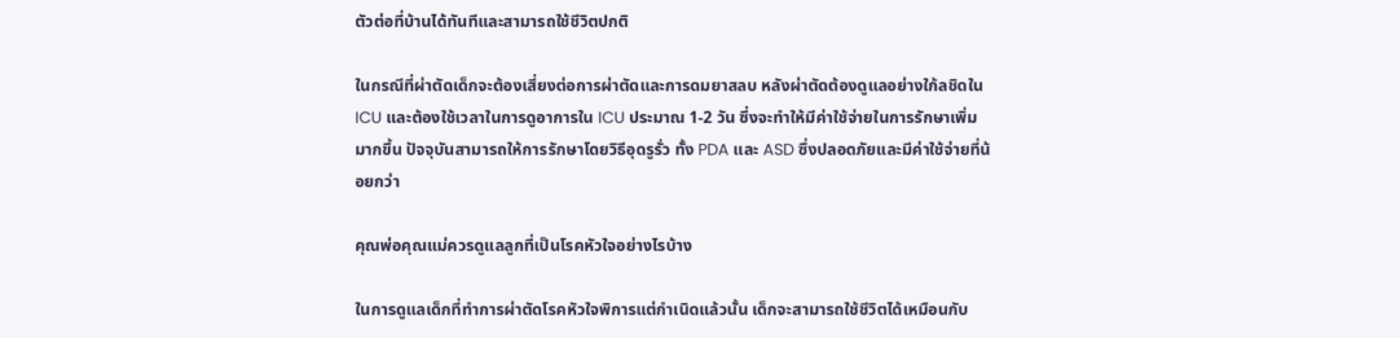ตัวต่อที่บ้านได้ทันทีและสามารถใช้ชีวิตปกติ

ในกรณีที่ผ่าตัดเด็กจะต้องเสี่ยงต่อการผ่าตัดและการดมยาสลบ หลังผ่าตัดต้องดูแลอย่างใก้ลชิดใน ICU และต้องใช้เวลาในการดูอาการใน ICU ประมาณ 1-2 วัน ซึ่งจะทำให้มีค่าใช้จ่ายในการรักษาเพิ่มมากขึ้น ปัจจุบันสามารถให้การรักษาโดยวิธีอุดรูรั่ว ทั้ง PDA และ ASD ซึ่งปลอดภัยและมีค่าใช้จ่ายที่น้อยกว่า

คุณพ่อคุณแม่ควรดูแลลูกที่เป็นโรคหัวใจอย่างไรบ้าง

ในการดูแลเด็กที่ทำการผ่าตัดโรคหัวใจพิการแต่กำเนิดแล้วนั้น เด็กจะสามารถใช้ชีวิตได้เหมือนกับ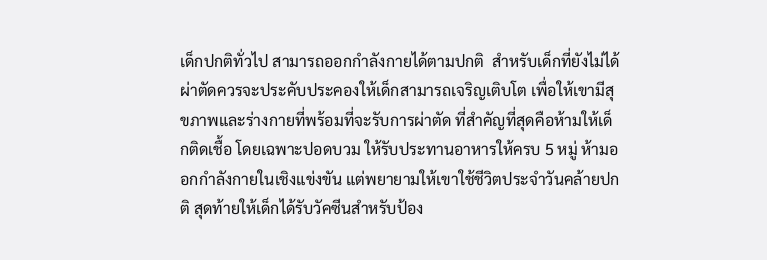เด็กปกติทั่วไป สามารถออกกำลังกายได้ตามปกติ  สำหรับเด็กที่ยังไม่ได้ผ่าตัดควรจะประคับประคองให้เด็กสามารถเจริญเติบโต เพื่อให้เขามีสุขภาพและร่างกายที่พร้อมที่จะรับการผ่าตัด ที่สำคัญที่สุดคือห้ามให้เด็กติดเชื้อ โดยเฉพาะปอดบวม ให้รับประทานอาหารให้ครบ 5 หมู่ ห้ามออกกำลังกายในเชิงแข่งขัน แต่พยายามให้เขาใช้ชีวิตประจำวันคล้ายปกติ สุดท้ายให้เด็กได้รับวัคซีนสำหรับป้อง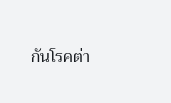กันโรคต่า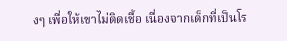งๆ เพื่อให้เขาไม่ติดเชื้อ เนื่องจากเด็กที่เป็นโร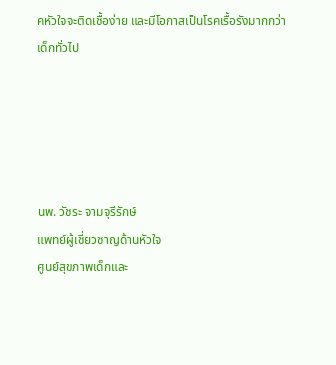คหัวใจจะติดเชื้อง่าย และมีโอกาสเป็นโรคเรื้อรังมากกว่าเด็กทั่วไป





นพ. วัชระ จามจุรีรักษ์
แพทย์ผู้เชี่ยวชาญด้านหัวใจ
ศูนย์สุขภาพเด็กและ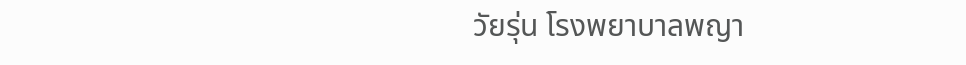วัยรุ่น โรงพยาบาลพญา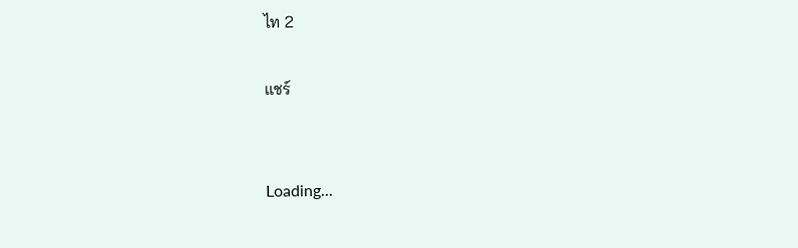ไท 2

แชร์


Loading...